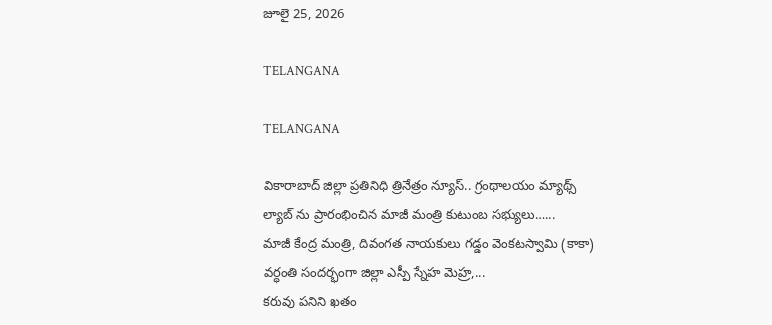జూలై 25, 2026

TELANGANA

TELANGANA

వికారాబాద్ జిల్లా ప్రతినిధి త్రినేత్రం న్యూస్.. గ్రంథాలయం మ్యాథ్స్ ల్యాబ్ ను ప్రారంభించిన మాజీ మంత్రి కుటుంబ సభ్యులు…...
మాజీ కేంద్ర మంత్రి, దివంగత నాయకులు గడ్డం వెంకటస్వామి (కాకా) వర్ధంతి సందర్భంగా జిల్లా ఎస్పీ స్నేహ మెహ్ర,...
కరువు పనిని ఖతం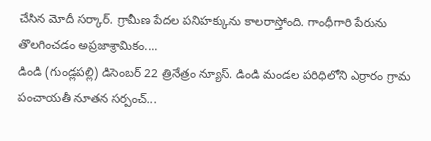చేసిన మోదీ సర్కార్. గ్రామీణ పేదల పనిహక్కును కాలరాస్తోంది. గాంధీగారి పేరును తొలగించడం అప్రజాశ్రామికం....
డిండి (గుండ్లపల్లి) డిసెంబర్ 22 త్రినేత్రం న్యూస్. డిండి మండల పరిధిలోని ఎర్రారం గ్రామ పంచాయతీ నూతన సర్పంచ్...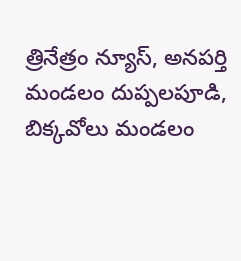త్రినేత్రం న్యూస్, అనపర్తి మండలం దుప్పలపూడి, బిక్కవోలు మండలం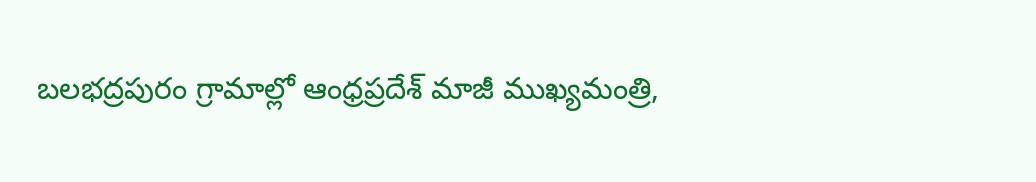బలభద్రపురం గ్రామాల్లో ఆంధ్రప్రదేశ్ మాజీ ముఖ్యమంత్రి,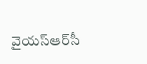వైయస్‌ఆర్‌సీ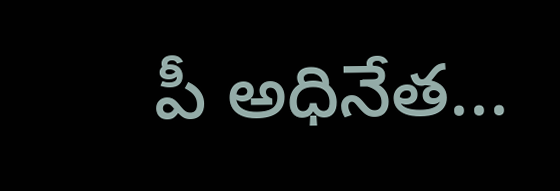పీ అధినేత...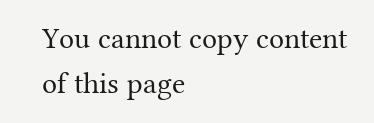You cannot copy content of this page